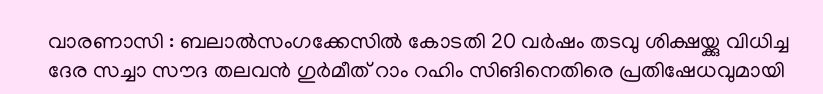വാരണാസി : ബലാൽസംഗക്കേസിൽ കോടതി 20 വർഷം തടവു ശിക്ഷയ്ക്കു വിധിച്ച ദേര സച്ചാ സൗദ തലവൻ ഗുർമീത് റാം റഹിം സിങിനെതിരെ പ്രതിഷേധവുമായി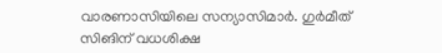വാരണാസിയിലെ സന്യാസിമാർ. ഗുർമീത് സിങിന് വധശിക്ഷ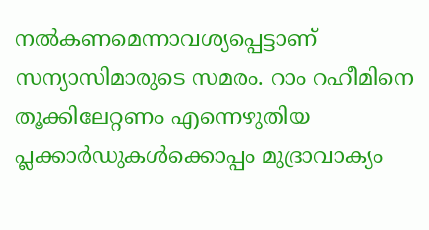നൽകണമെന്നാവശ്യപ്പെട്ടാണ് സന്യാസിമാരുടെ സമരം. റാം റഹീമിനെ തൂക്കിലേറ്റണം എന്നെഴുതിയ പ്ലക്കാർഡുകൾക്കൊപ്പം മുദ്രാവാക്യം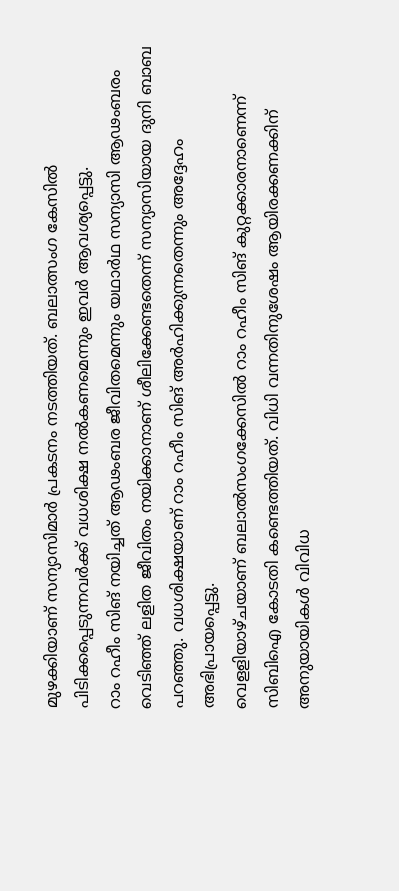മുഴക്കിയാണ് സന്യാസിമാർ പ്രകടനം നടത്തിയത്. ബലാത്സംഗ കേസിൽ പിടിക്കപ്പെടുന്നവർക്ക് വധശിക്ഷ നൽകണമെന്നും ഇവർ ആവശ്യപ്പെട്ടു.
റാം റഹീം സിങ് നയിച്ചത് ആഢംബര ജീവിതമെന്നും യഥാർഥ സന്യാസി ആഢംബരം വെടിഞ്ഞ് ലളിത ജീവിതം നയിക്കാനാണ് ശീലിക്കേണ്ടതെന്ന് സന്യാസിയായ ദുനി ബാബ പറഞ്ഞു. വധശിക്ഷയാണ് റാം റഹീം സിങ് അർഹിക്കുന്നതെന്നും അദ്ദേഹം അഭിപ്രായപ്പെട്ടു.
വെളളിയാഴ്ചയാണ് ബലാൽസംഗക്കേസിൽ റാം റഹീം സിങ് കുറ്റക്കാരനാണെന്ന് സിബിഐ കോടതി കണ്ടെത്തിയത്. വിധി വന്നതിനുശേഷം ആയിരക്കണക്കിന് അനുയായികൾ വിവിധ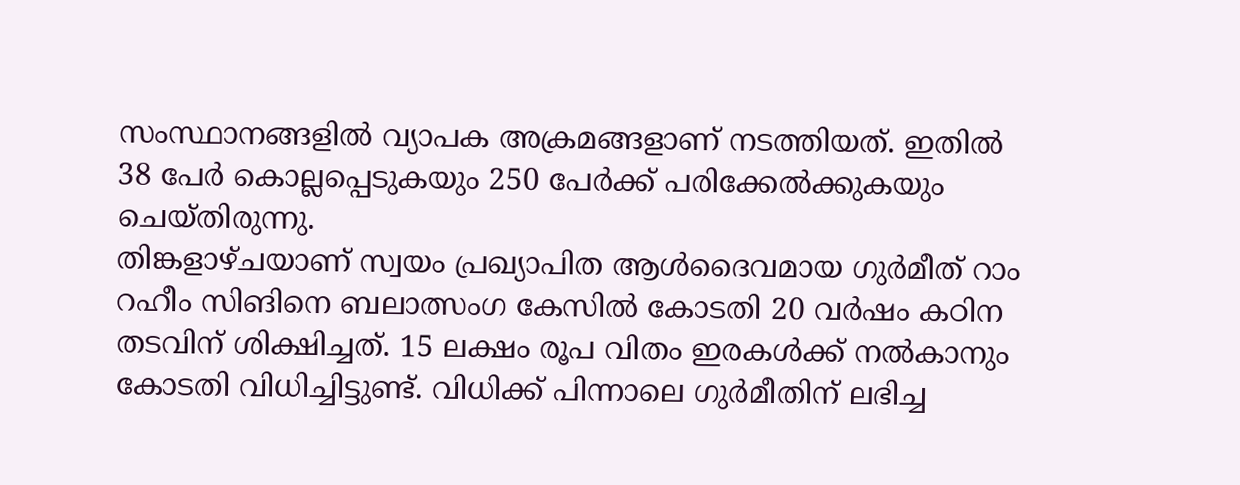സംസ്ഥാനങ്ങളിൽ വ്യാപക അക്രമങ്ങളാണ് നടത്തിയത്. ഇതിൽ 38 പേർ കൊല്ലപ്പെടുകയും 250 പേർക്ക് പരിക്കേൽക്കുകയും ചെയ്തിരുന്നു.
തിങ്കളാഴ്ചയാണ് സ്വയം പ്രഖ്യാപിത ആൾദൈവമായ ഗുർമീത് റാം റഹീം സിങിനെ ബലാത്സംഗ കേസിൽ കോടതി 20 വർഷം കഠിന തടവിന് ശിക്ഷിച്ചത്. 15 ലക്ഷം രൂപ വിതം ഇരകൾക്ക് നൽകാനും കോടതി വിധിച്ചിട്ടുണ്ട്. വിധിക്ക് പിന്നാലെ ഗുർമീതിന് ലഭിച്ച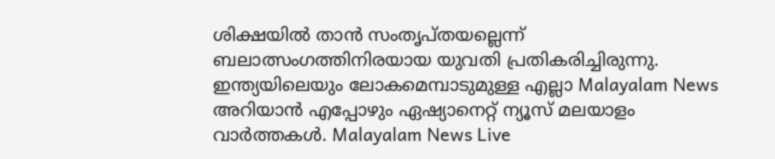ശിക്ഷയിൽ താൻ സംതൃപ്തയല്ലെന്ന് ബലാത്സംഗത്തിനിരയായ യുവതി പ്രതികരിച്ചിരുന്നു.
ഇന്ത്യയിലെയും ലോകമെമ്പാടുമുള്ള എല്ലാ Malayalam News അറിയാൻ എപ്പോഴും ഏഷ്യാനെറ്റ് ന്യൂസ് മലയാളം വാർത്തകൾ. Malayalam News Live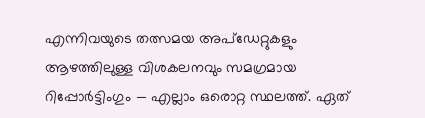എന്നിവയുടെ തത്സമയ അപ്ഡേറ്റുകളും ആഴത്തിലുള്ള വിശകലനവും സമഗ്രമായ റിപ്പോർട്ടിംഗും — എല്ലാം ഒരൊറ്റ സ്ഥലത്ത്. ഏത്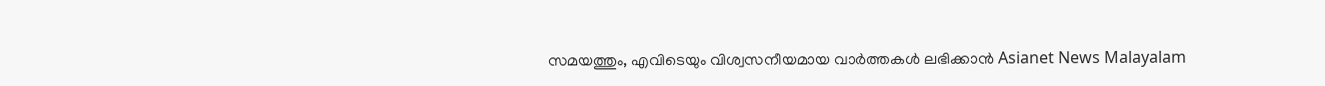സമയത്തും, എവിടെയും വിശ്വസനീയമായ വാർത്തകൾ ലഭിക്കാൻ Asianet News Malayalam